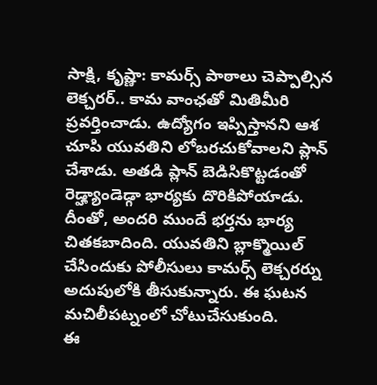సాక్షి, కృష్ణా: కామర్స్ పాఠాలు చెప్పాల్సిన లెక్చరర్.. కామ వాంఛతో మితిమీరి ప్రవర్తించాడు. ఉద్యోగం ఇప్పిస్తానని ఆశ చూపి యువతిని లోబరచుకోవాలని ప్లాన్ చేశాడు. అతడి ప్లాన్ బెడిసికొట్టడంతో రెడ్హ్యాండెడ్గా భార్యకు దొరికిపోయాడు. దీంతో, అందరి ముందే భర్తను భార్య చితకబాదింది. యువతిని బ్లాక్మొయిల్ చేసిందుకు పోలీసులు కామర్స్ లెక్చరర్ను అదుపులోకి తీసుకున్నారు. ఈ ఘటన మచిలీపట్నంలో చోటుచేసుకుంది.
ఈ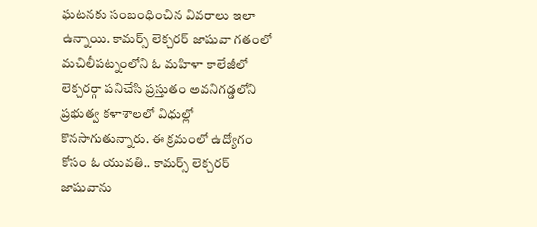ఘటనకు సంబంధించిన వివరాలు ఇలా ఉన్నాయి. కామర్స్ లెక్చరర్ జాషువా గతంలో మచిలీపట్నంలోని ఓ మహిళా కాలేజీలో లెక్చరర్గా పనిచేసి ప్రస్తుతం అవనిగడ్డలోని ప్రభుత్వ కళాశాలలో విధుల్లో కొనసాగుతున్నారు. ఈ క్రమంలో ఉద్యోగం కోసం ఓ యువతి.. కామర్స్ లెక్చరర్ జాషువాను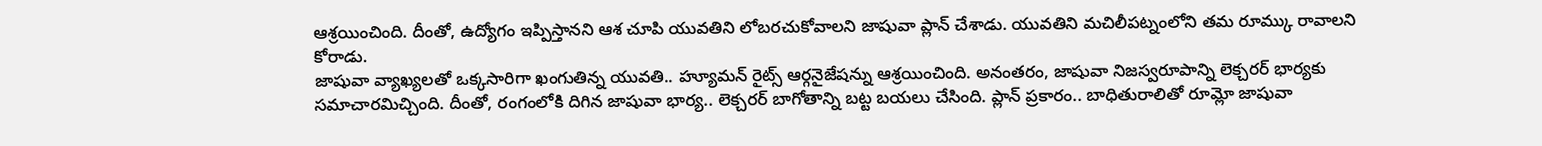ఆశ్రయించింది. దీంతో, ఉద్యోగం ఇప్పిస్తానని ఆశ చూపి యువతిని లోబరచుకోవాలని జాషువా ప్లాన్ చేశాడు. యువతిని మచిలీపట్నంలోని తమ రూమ్కు రావాలని కోరాడు.
జాషువా వ్యాఖ్యలతో ఒక్కసారిగా ఖంగుతిన్న యువతి.. హ్యూమన్ రైట్స్ ఆర్గనైజేషన్ను ఆశ్రయించింది. అనంతరం, జాషువా నిజస్వరూపాన్ని లెక్చరర్ భార్యకు సమాచారమిచ్చింది. దీంతో, రంగంలోకి దిగిన జాషువా భార్య.. లెక్చరర్ బాగోతాన్ని బట్ట బయలు చేసింది. ప్లాన్ ప్రకారం.. బాధితురాలితో రూమ్లో జాషువా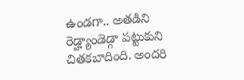ఉండగా.. అతడిని రెడ్హ్యాండెడ్గా పట్టుకుని చితకబాదింది. అందరి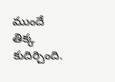ముందే తిక్క కుదిర్చింది.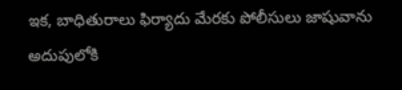ఇక, బాధితురాలు ఫిర్యాదు మేరకు పోలీసులు జాషువాను అదుపులోకి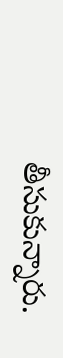తీసుకున్నారు.